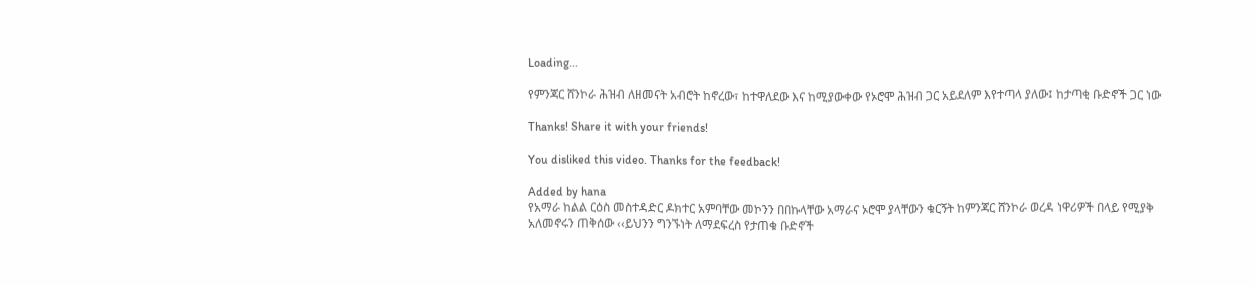Loading...

የምንጃር ሸንኮራ ሕዝብ ለዘመናት አብሮት ከኖረው፣ ከተዋለደው እና ከሚያውቀው የኦሮሞ ሕዝብ ጋር አይደለም እየተጣላ ያለው፤ ከታጣቂ ቡድኖች ጋር ነው

Thanks! Share it with your friends!

You disliked this video. Thanks for the feedback!

Added by hana
የአማራ ከልል ርዕስ መስተዳድር ዶክተር አምባቸው መኮንን በበኩላቸው አማራና ኦሮሞ ያላቸውን ቁርኝት ከምንጃር ሸንኮራ ወረዳ ነዋሪዎች በላይ የሚያቅ አለመኖሩን ጠቅሰው ‹‹ይህንን ግንኙነት ለማደፍረስ የታጠቁ ቡድኖች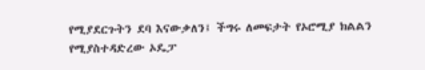የሚያደርጉትን ደባ እናውቃለን፤ ችግሩ ለመፍታት የኦሮሚያ ክልልን የሚያስተዳድረው ኦዴፓ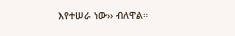እየተሠራ ነው›› ብለዋል።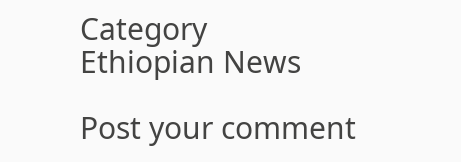Category
Ethiopian News

Post your comment